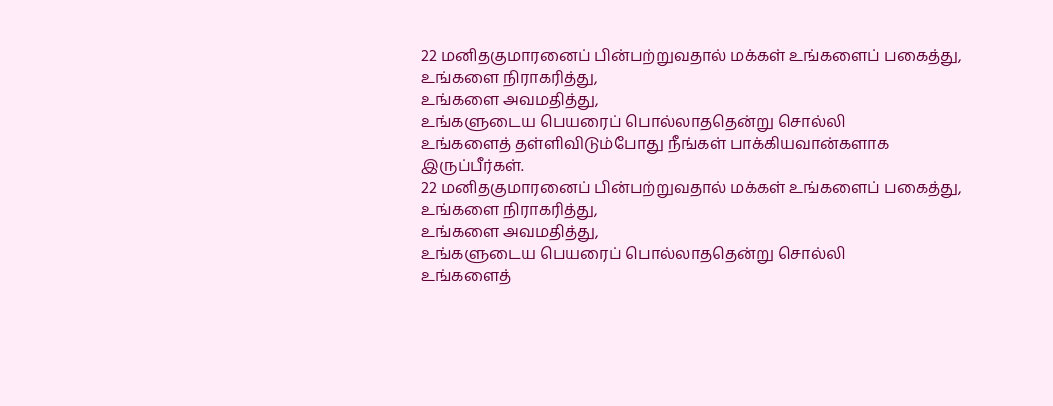22 மனிதகுமாரனைப் பின்பற்றுவதால் மக்கள் உங்களைப் பகைத்து,
உங்களை நிராகரித்து,
உங்களை அவமதித்து,
உங்களுடைய பெயரைப் பொல்லாததென்று சொல்லி
உங்களைத் தள்ளிவிடும்போது நீங்கள் பாக்கியவான்களாக இருப்பீர்கள்.
22 மனிதகுமாரனைப் பின்பற்றுவதால் மக்கள் உங்களைப் பகைத்து,
உங்களை நிராகரித்து,
உங்களை அவமதித்து,
உங்களுடைய பெயரைப் பொல்லாததென்று சொல்லி
உங்களைத்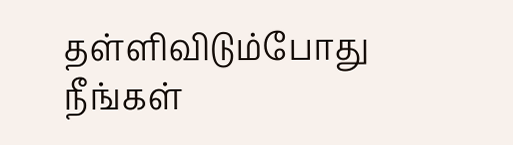தள்ளிவிடும்போது நீங்கள்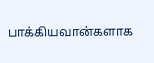பாக்கியவான்களாக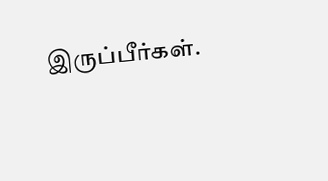இருப்பீர்கள்.